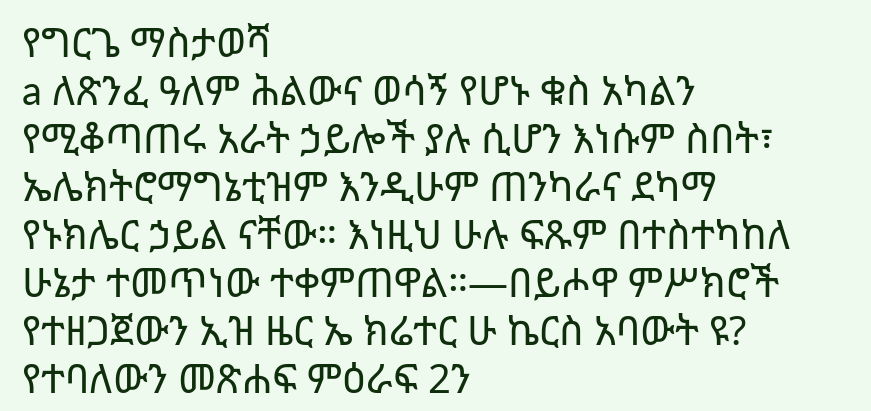የግርጌ ማስታወሻ
a ለጽንፈ ዓለም ሕልውና ወሳኝ የሆኑ ቁስ አካልን የሚቆጣጠሩ አራት ኃይሎች ያሉ ሲሆን እነሱም ስበት፣ ኤሌክትሮማግኔቲዝም እንዲሁም ጠንካራና ደካማ የኑክሌር ኃይል ናቸው። እነዚህ ሁሉ ፍጹም በተስተካከለ ሁኔታ ተመጥነው ተቀምጠዋል።—በይሖዋ ምሥክሮች የተዘጋጀውን ኢዝ ዜር ኤ ክሬተር ሁ ኬርስ አባውት ዩ? የተባለውን መጽሐፍ ምዕራፍ 2ን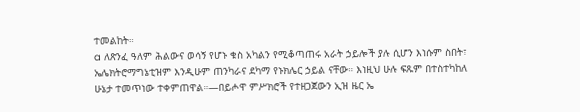ተመልከት።
a ለጽንፈ ዓለም ሕልውና ወሳኝ የሆኑ ቁስ አካልን የሚቆጣጠሩ አራት ኃይሎች ያሉ ሲሆን እነሱም ስበት፣ ኤሌክትሮማግኔቲዝም እንዲሁም ጠንካራና ደካማ የኑክሌር ኃይል ናቸው። እነዚህ ሁሉ ፍጹም በተስተካከለ ሁኔታ ተመጥነው ተቀምጠዋል።—በይሖዋ ምሥክሮች የተዘጋጀውን ኢዝ ዜር ኤ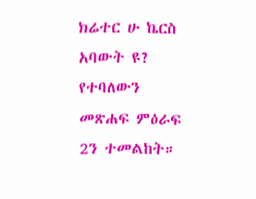ክሬተር ሁ ኬርስ አባውት ዩ? የተባለውን መጽሐፍ ምዕራፍ 2ን ተመልከት።